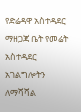የድሬዳዋ አስተዳደር ማዘጋጃ ቤት የመሬት አስተዳደር አገልግሎትን ለማሻሻል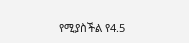የሚያስችል የ4.5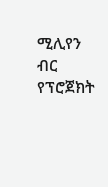ሚሊየን ብር የፕሮጀክት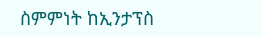ስምምነት ከኢንታፕስ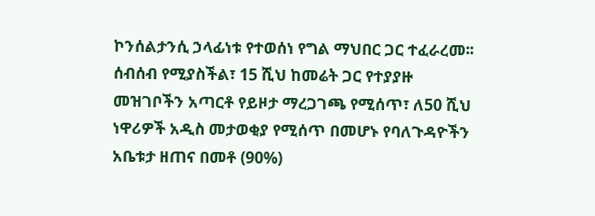ኮንሰልታንሲ ኃላፊነቱ የተወሰነ የግል ማህበር ጋር ተፈራረመ፡፡ ሰብሰብ የሚያስችል፣ 15 ሺህ ከመሬት ጋር የተያያዙ መዝገቦችን አጣርቶ የይዞታ ማረጋገጫ የሚሰጥ፣ ለ50 ሺህ ነዋሪዎች አዲስ መታወቂያ የሚሰጥ በመሆኑ የባለጉዳዮችን አቤቱታ ዘጠና በመቶ (90%)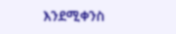እንደሚቀንስ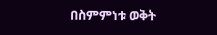በስምምነቱ ወቅት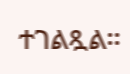ተገልጿል፡፡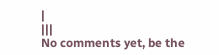|
|||
No comments yet, be the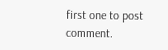first one to post comment.